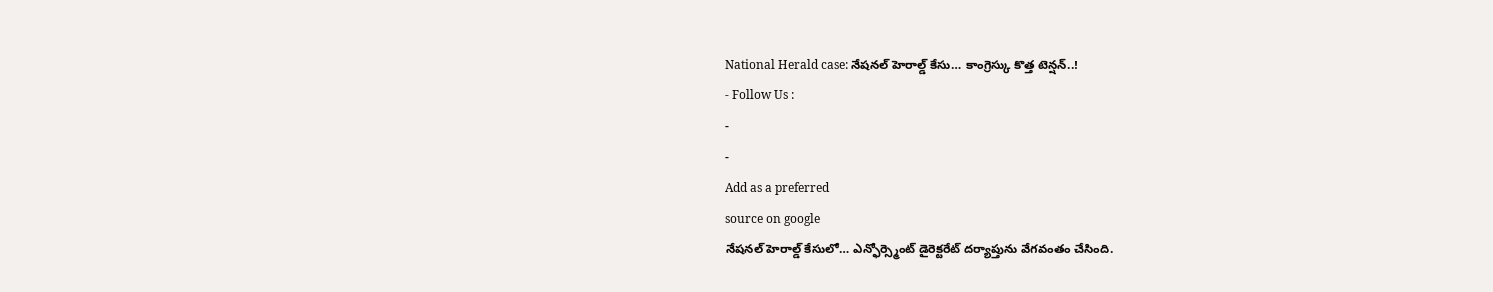National Herald case: నేషనల్ హెరాల్డ్ కేసు… కాంగ్రెస్కు కొత్త టెన్షన్..!
- Follow Us :
-
-
Add as a preferred
source on google
నేషనల్ హెరాల్డ్ కేసులో… ఎన్ఫోర్స్మెంట్ డైరెక్టరేట్ దర్యాప్తును వేగవంతం చేసింది.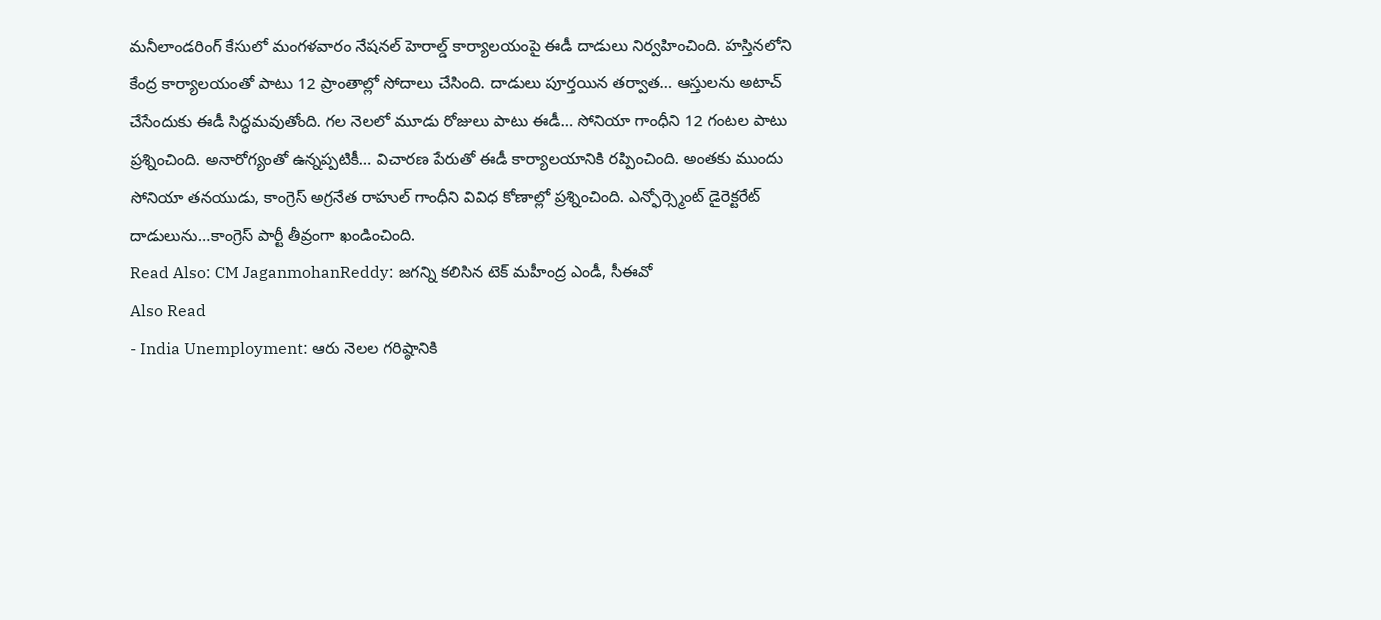మనీలాండరింగ్ కేసులో మంగళవారం నేషనల్ హెరాల్డ్ కార్యాలయంపై ఈడీ దాడులు నిర్వహించింది. హస్తినలోని కేంద్ర కార్యాలయంతో పాటు 12 ప్రాంతాల్లో సోదాలు చేసింది. దాడులు పూర్తయిన తర్వాత… ఆస్తులను అటాచ్ చేసేందుకు ఈడీ సిద్ధమవుతోంది. గల నెలలో మూడు రోజులు పాటు ఈడీ… సోనియా గాంధీని 12 గంటల పాటు ప్రశ్నించింది. అనారోగ్యంతో ఉన్నప్పటికీ… విచారణ పేరుతో ఈడీ కార్యాలయానికి రప్పించింది. అంతకు ముందు సోనియా తనయుడు, కాంగ్రెస్ అగ్రనేత రాహుల్ గాంధీని వివిధ కోణాల్లో ప్రశ్నించింది. ఎన్ఫోర్స్మెంట్ డైరెక్టరేట్ దాడులును…కాంగ్రెస్ పార్టీ తీవ్రంగా ఖండించింది.
Read Also: CM JaganmohanReddy: జగన్ని కలిసిన టెక్ మహీంద్ర ఎండీ, సీఈవో
Also Read
- India Unemployment: ఆరు నెలల గరిష్ఠానికి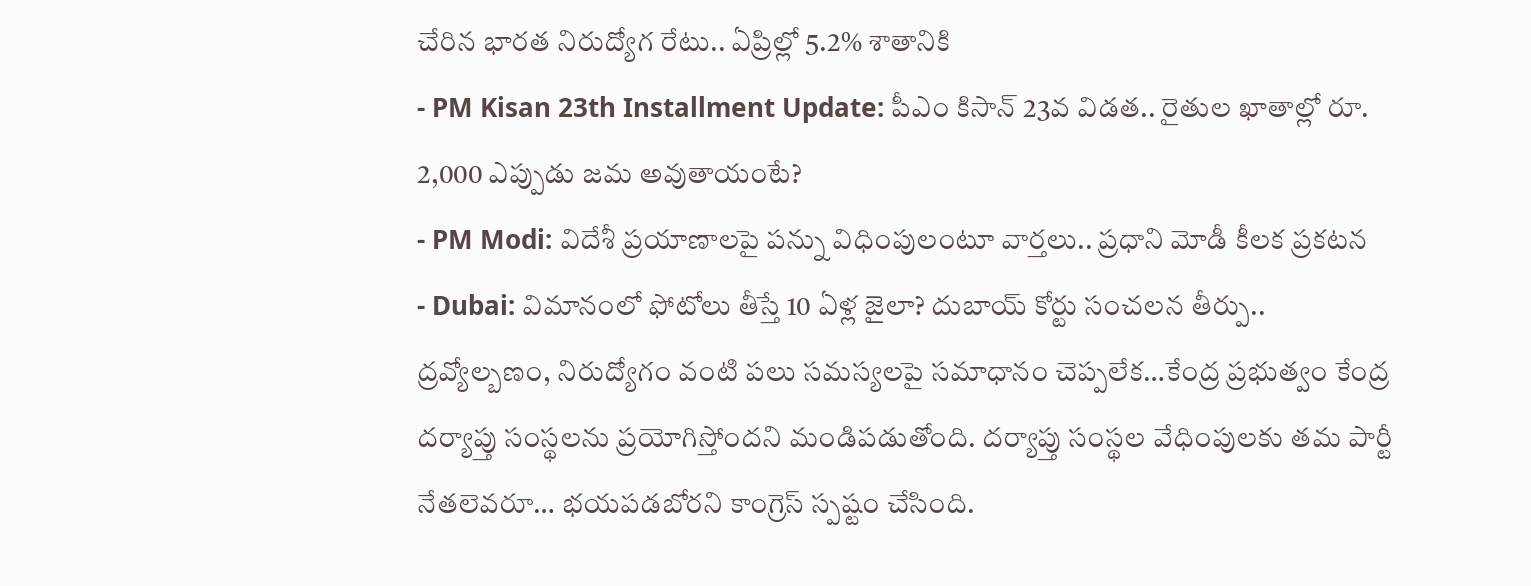చేరిన భారత నిరుద్యోగ రేటు.. ఏప్రిల్లో 5.2% శాతానికి
- PM Kisan 23th Installment Update: పీఎం కిసాన్ 23వ విడత.. రైతుల ఖాతాల్లో రూ. 2,000 ఎప్పుడు జమ అవుతాయంటే?
- PM Modi: విదేశీ ప్రయాణాలపై పన్ను విధింపులంటూ వార్తలు.. ప్రధాని మోడీ కీలక ప్రకటన
- Dubai: విమానంలో ఫోటోలు తీస్తే 10 ఏళ్ల జైలా? దుబాయ్ కోర్టు సంచలన తీర్పు..
ద్రవ్యోల్బణం, నిరుద్యోగం వంటి పలు సమస్యలపై సమాధానం చెప్పలేక…కేంద్ర ప్రభుత్వం కేంద్ర దర్యాప్తు సంస్థలను ప్రయోగిస్తోందని మండిపడుతోంది. దర్యాప్తు సంస్థల వేధింపులకు తమ పార్టీ నేతలెవరూ… భయపడబోరని కాంగ్రెస్ స్పష్టం చేసింది.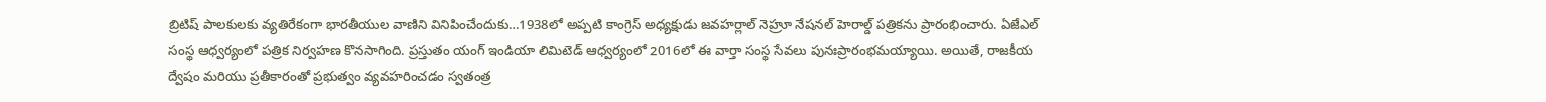బ్రిటిష్ పాలకులకు వ్యతిరేకంగా భారతీయుల వాణిని వినిపించేందుకు…1938లో అప్పటి కాంగ్రెస్ అధ్యక్షుడు జవహర్లాల్ నెహ్రూ నేషనల్ హెరాల్డ్ పత్రికను ప్రారంభించారు. ఏజేఎల్ సంస్థ ఆధ్వర్యంలో పత్రిక నిర్వహణ కొనసాగింది. ప్రస్తుతం యంగ్ ఇండియా లిమిటెడ్ ఆధ్వర్యంలో 2016లో ఈ వార్తా సంస్థ సేవలు పునఃప్రారంభమయ్యాయి. అయితే, రాజకీయ ద్వేషం మరియు ప్రతీకారంతో ప్రభుత్వం వ్యవహరించడం స్వతంత్ర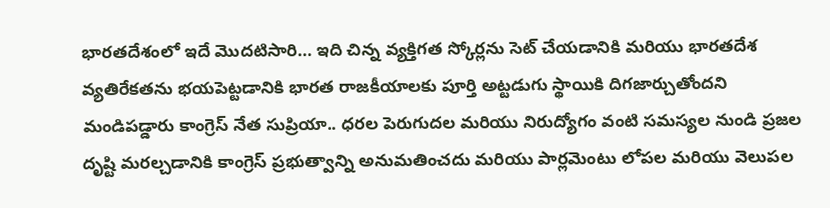భారతదేశంలో ఇదే మొదటిసారి… ఇది చిన్న వ్యక్తిగత స్కోర్లను సెట్ చేయడానికి మరియు భారతదేశ వ్యతిరేకతను భయపెట్టడానికి భారత రాజకీయాలకు పూర్తి అట్టడుగు స్థాయికి దిగజార్చుతోందని మండిపడ్డారు కాంగ్రెస్ నేత సుప్రియా.. ధరల పెరుగుదల మరియు నిరుద్యోగం వంటి సమస్యల నుండి ప్రజల దృష్టి మరల్చడానికి కాంగ్రెస్ ప్రభుత్వాన్ని అనుమతించదు మరియు పార్లమెంటు లోపల మరియు వెలుపల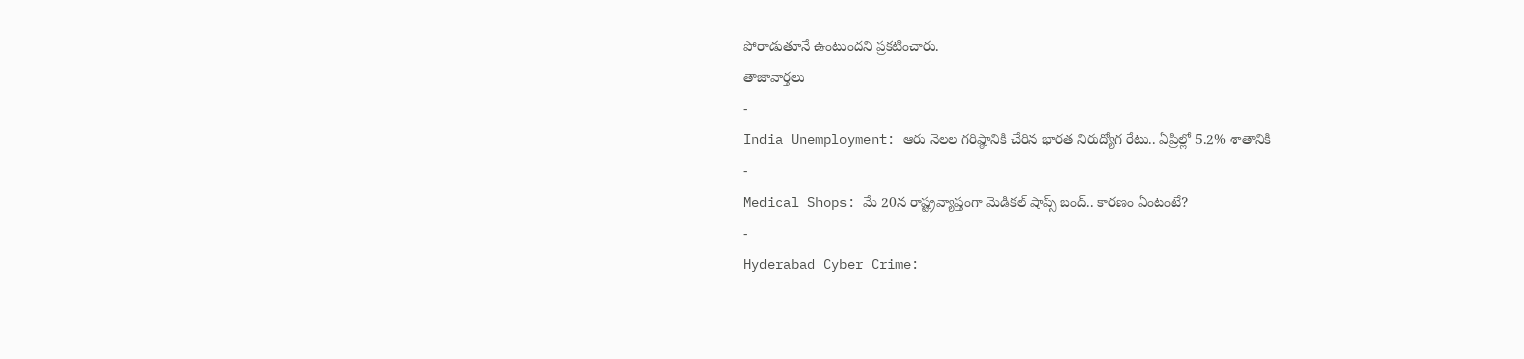పోరాడుతూనే ఉంటుందని ప్రకటించారు.
తాజావార్తలు
-
India Unemployment: ఆరు నెలల గరిష్ఠానికి చేరిన భారత నిరుద్యోగ రేటు.. ఏప్రిల్లో 5.2% శాతానికి
-
Medical Shops: మే 20న రాష్ట్రవ్యాప్తంగా మెడికల్ షాప్స్ బంద్.. కారణం ఏంటంటే?
-
Hyderabad Cyber Crime: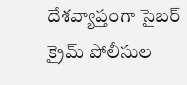దేశవ్యాప్తంగా సైబర్ క్రైమ్ పోలీసుల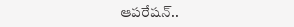ఆపరేషన్..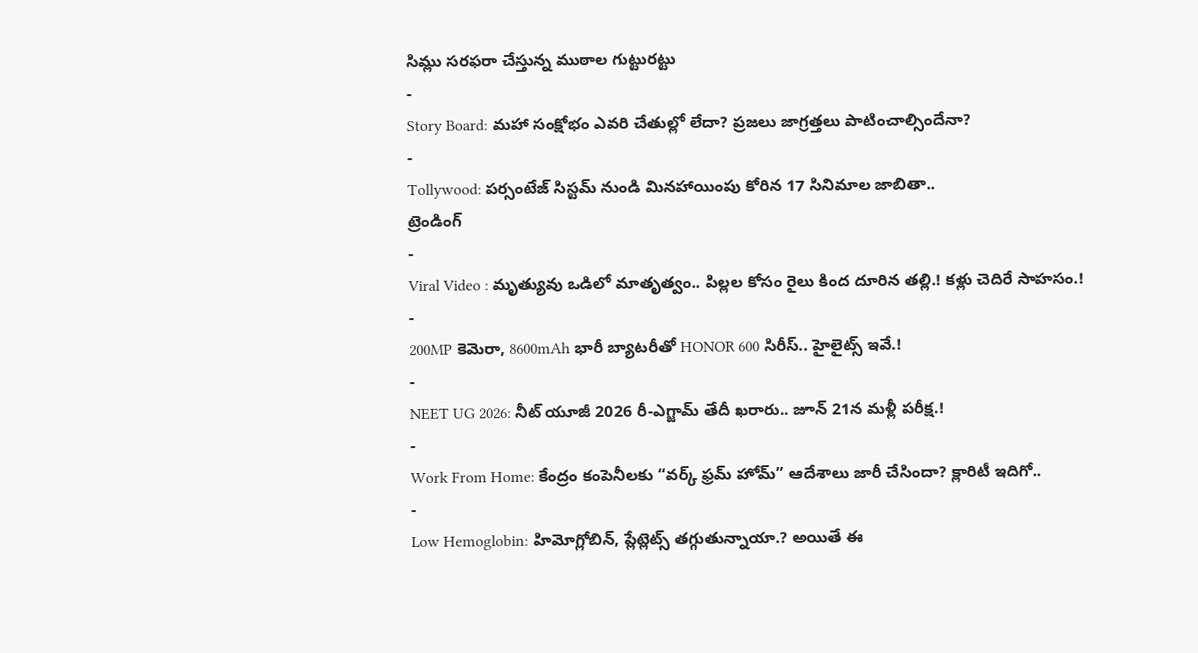సిమ్లు సరఫరా చేస్తున్న ముఠాల గుట్టురట్టు
-
Story Board: మహా సంక్షోభం ఎవరి చేతుల్లో లేదా? ప్రజలు జాగ్రత్తలు పాటించాల్సిందేనా?
-
Tollywood: పర్సంటేజ్ సిస్టమ్ నుండి మినహాయింపు కోరిన 17 సినిమాల జాబితా..
ట్రెండింగ్
-
Viral Video : మృత్యువు ఒడిలో మాతృత్వం.. పిల్లల కోసం రైలు కింద దూరిన తల్లి.! కళ్లు చెదిరే సాహసం.!
-
200MP కెమెరా, 8600mAh భారీ బ్యాటరీతో HONOR 600 సిరీస్.. హైలైట్స్ ఇవే.!
-
NEET UG 2026: నీట్ యూజీ 2026 రీ-ఎగ్జామ్ తేదీ ఖరారు.. జూన్ 21న మళ్లీ పరీక్ష.!
-
Work From Home: కేంద్రం కంపెనీలకు “వర్క్ ఫ్రమ్ హోమ్” ఆదేశాలు జారీ చేసిందా? క్లారిటీ ఇదిగో..
-
Low Hemoglobin: హిమోగ్లోబిన్, ప్లేట్లెట్స్ తగ్గుతున్నాయా.? అయితే ఈ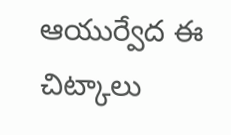ఆయుర్వేద ఈ చిట్కాలు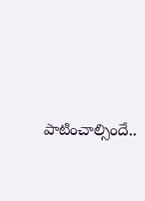పాటించాల్సిందే..